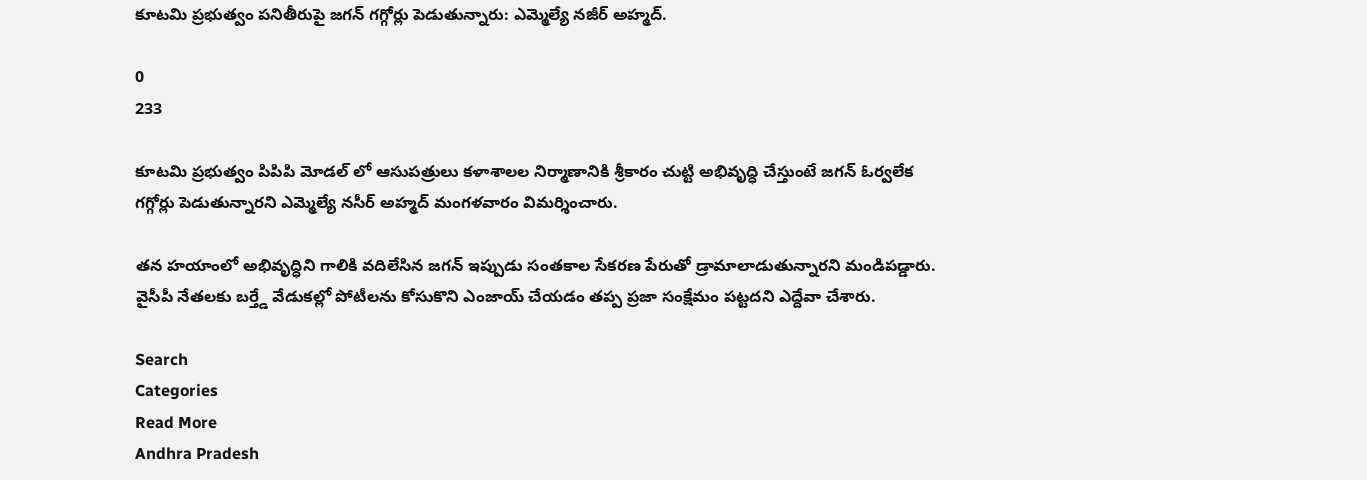కూటమి ప్రభుత్వం పనితీరుపై జగన్ గగ్గోర్లు పెడుతున్నారు: ఎమ్మెల్యే నజీర్ అహ్మద్.

0
233

కూటమి ప్రభుత్వం పిపిపి మోడల్ లో ఆసుపత్రులు కళాశాలల నిర్మాణానికి శ్రీకారం చుట్టి అభివృద్ధి చేస్తుంటే జగన్ ఓర్వలేక గగ్గోర్లు పెడుతున్నారని ఎమ్మెల్యే నసీర్ అహ్మద్ మంగళవారం విమర్శించారు.

తన హయాంలో అభివృద్ధిని గాలికి వదిలేసిన జగన్ ఇప్పుడు సంతకాల సేకరణ పేరుతో డ్రామాలాడుతున్నారని మండిపడ్డారు. వైసీపీ నేతలకు బర్త్డే వేడుకల్లో పోటీలను కోసుకొని ఎంజాయ్ చేయడం తప్ప ప్రజా సంక్షేమం పట్టదని ఎద్దేవా చేశారు.

Search
Categories
Read More
Andhra Pradesh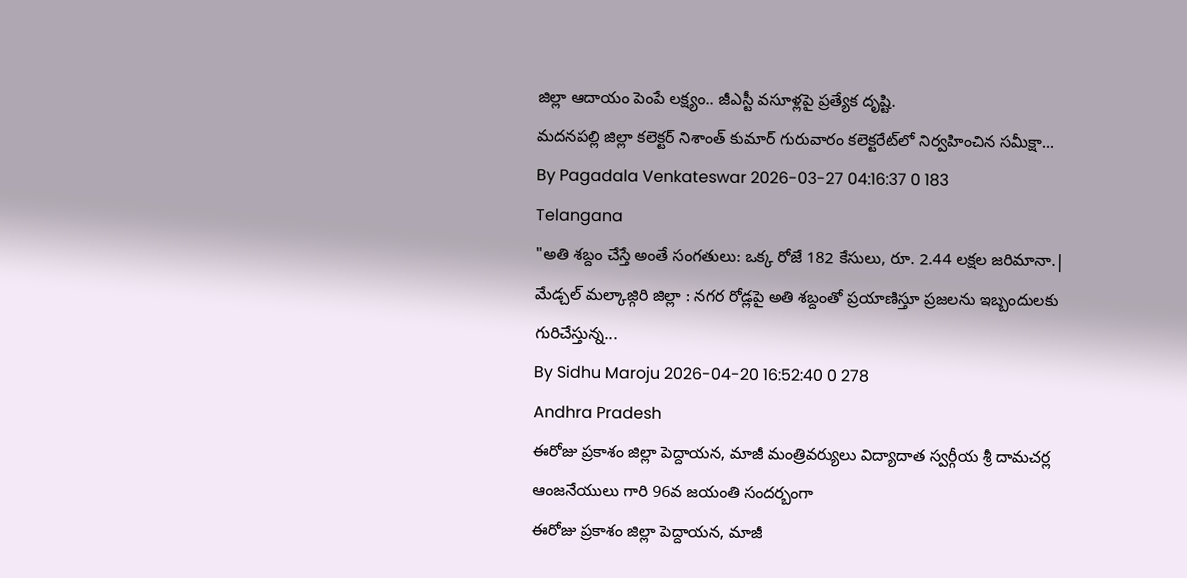జిల్లా ఆదాయం పెంపే లక్ష్యం.. జీఎస్టీ వసూళ్లపై ప్రత్యేక దృష్టి.
మదనపల్లి జిల్లా కలెక్టర్ నిశాంత్ కుమార్ గురువారం కలెక్టరేట్‌లో నిర్వహించిన సమీక్షా...
By Pagadala Venkateswar 2026-03-27 04:16:37 0 183
Telangana
"అతి శబ్దం చేస్తే అంతే సంగతులు: ఒక్క రోజే 182 కేసులు, రూ. 2.44 లక్షల జరిమానా.|
మేడ్చల్ మల్కాజ్గిరి జిల్లా : నగర రోడ్లపై అతి శబ్దంతో ప్రయాణిస్తూ ప్రజలను ఇబ్బందులకు గురిచేస్తున్న...
By Sidhu Maroju 2026-04-20 16:52:40 0 278
Andhra Pradesh
ఈరోజు ప్రకాశం జిల్లా పెద్దాయన, మాజీ మంత్రివర్యులు విద్యాదాత స్వర్గీయ శ్రీ దామచర్ల ఆంజనేయులు గారి 96వ జయంతి సందర్బంగా
ఈరోజు ప్రకాశం జిల్లా పెద్దాయన, మాజీ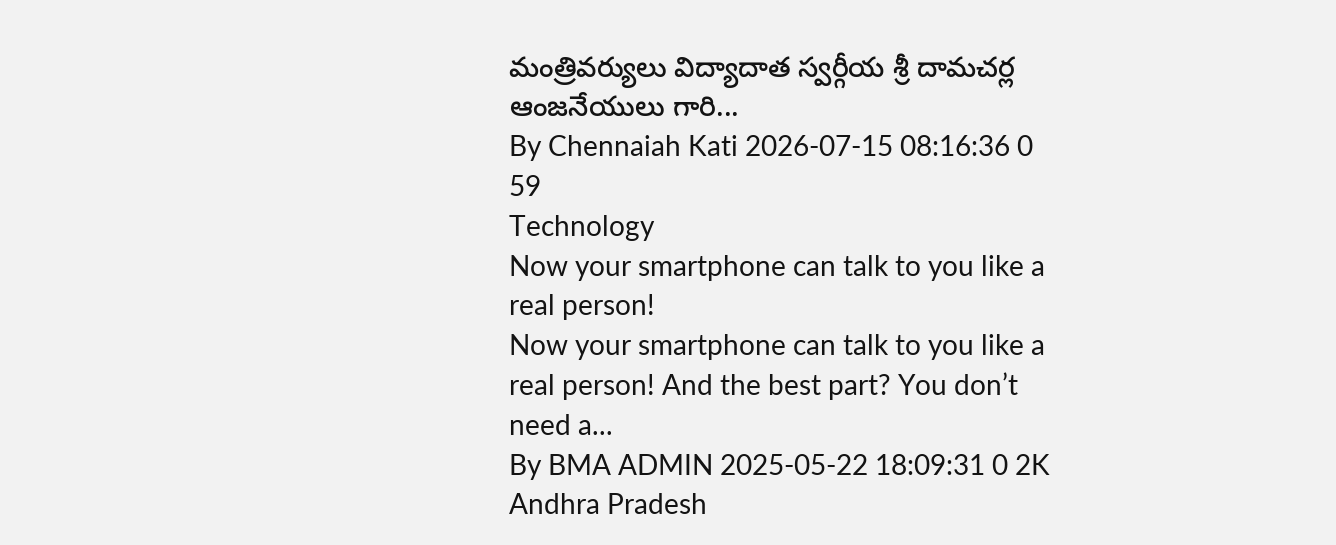మంత్రివర్యులు విద్యాదాత స్వర్గీయ శ్రీ దామచర్ల ఆంజనేయులు గారి...
By Chennaiah Kati 2026-07-15 08:16:36 0 59
Technology
Now your smartphone can talk to you like a real person!
Now your smartphone can talk to you like a real person! And the best part? You don’t need a...
By BMA ADMIN 2025-05-22 18:09:31 0 2K
Andhra Pradesh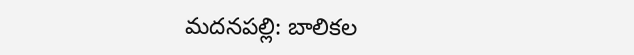మదనపల్లి: బాలికల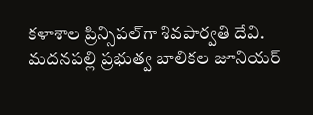కళాశాల ప్రిన్సిపల్‌గా శివపార్వతి దేవి.
మదనపల్లి ప్రభుత్వ బాలికల జూనియర్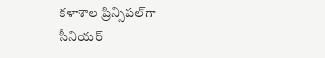కళాశాల ప్రిన్సిపల్‌గా సీనియర్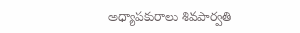అధ్యాపకురాలు శివపార్వతి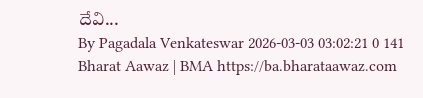దేవి...
By Pagadala Venkateswar 2026-03-03 03:02:21 0 141
Bharat Aawaz | BMA https://ba.bharataawaz.com